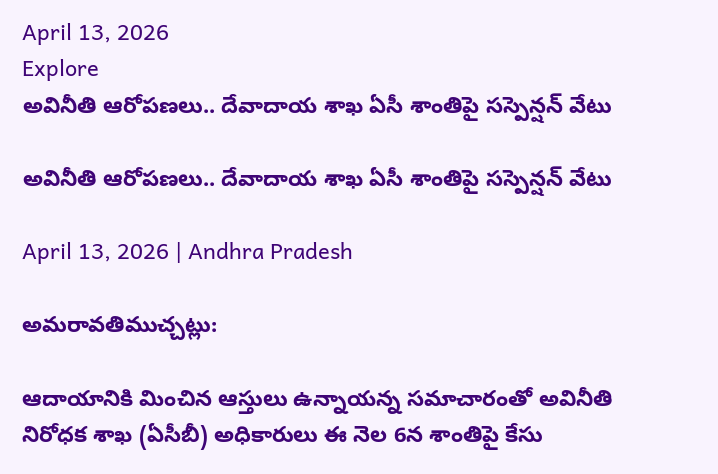April 13, 2026
Explore
అవినీతి ఆరోపణలు.. దేవాదాయ శాఖ ఏసీ శాంతిపై సస్పెన్షన్ వేటు

అవినీతి ఆరోపణలు.. దేవాదాయ శాఖ ఏసీ శాంతిపై సస్పెన్షన్ వేటు

April 13, 2026 | Andhra Pradesh

అమరావతిముచ్చట్లు:

ఆదాయానికి మించిన ఆస్తులు ఉన్నాయన్న సమాచారంతో అవినీతి నిరోధక శాఖ (ఏసీబీ) అధికారులు ఈ నెల 6న శాంతిపై కేసు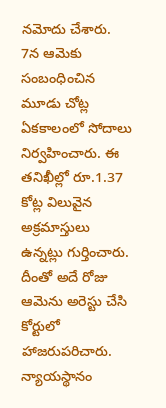నమోదు చేశారు. 7న ఆమెకు సంబంధించిన మూడు చోట్ల ఏకకాలంలో సోదాలు నిర్వహించారు. ఈ తనిఖీల్లో రూ.1.37 కోట్ల విలువైన అక్రమాస్తులు ఉన్నట్లు గుర్తించారు. దీంతో అదే రోజు ఆమెను అరెస్టు చేసి కోర్టులో హాజరుపరిచారు. న్యాయస్థానం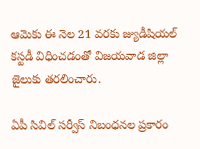ఆమెకు ఈ నెల 21 వరకు జ్యుడీషియల్‌ కస్టడీ విధించడంతో విజయవాడ జిల్లా జైలుకు తరలించారు.

ఏపీ సివిల్‌ సర్వీస్‌ నిబంధనల ప్రకారం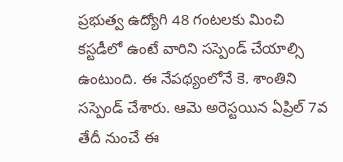ప్రభుత్వ ఉద్యోగి 48 గంటలకు మించి కస్టడీలో ఉంటే వారిని సస్పెండ్ చేయాల్సి ఉంటుంది. ఈ నేపథ్యంలోనే కె. శాంతిని సస్పెండ్ చేశారు. ఆమె అరెస్టయిన ఏప్రిల్ 7వ తేదీ నుంచే ఈ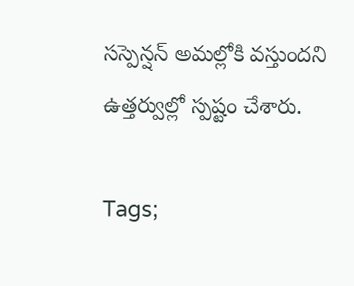సస్పెన్షన్ అమల్లోకి వస్తుంద‌ని ఉత్తర్వుల్లో స్పష్టం చేశారు.

Tags;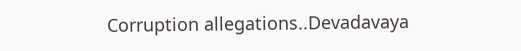Corruption allegations..Devadavaya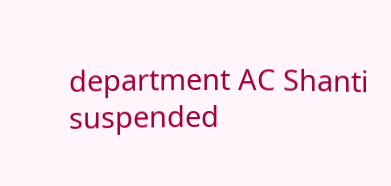department AC Shanti suspended